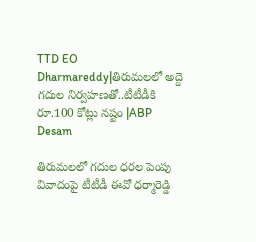TTD EO Dharmareddy|తిరుమలలో అద్దె గదుల నిర్వహణతో..టీటీడీకి రూ.100 కోట్లు నష్టం |ABP Desam

తిరుమలలో గదుల ధరల పెంపు వివాదంపై టీటీడీ ఈవో ధర్మారెడ్డి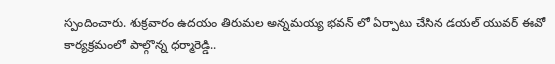స్పందించారు. శుక్రవారం ఉదయం తిరుమల అన్నమయ్య భవన్ లో ఏర్పాటు చేసిన డయల్ యువర్ ఈవో కార్యక్రమంలో పాల్గొన్న ధర్మారెడ్డి..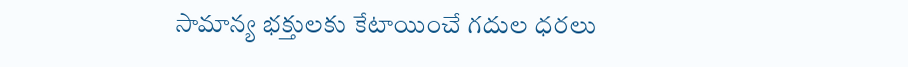సామాన్య భక్తులకు కేటాయించే గదుల ధరలు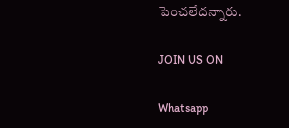పెంచలేదన్నారు.

JOIN US ON

Whatsapp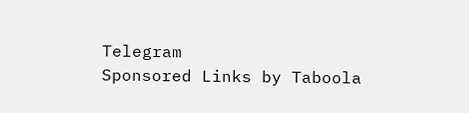Telegram
Sponsored Links by Taboola